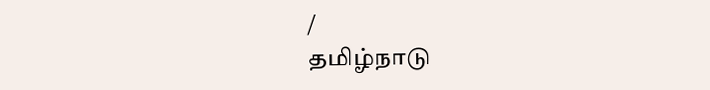/
தமிழ்நாடு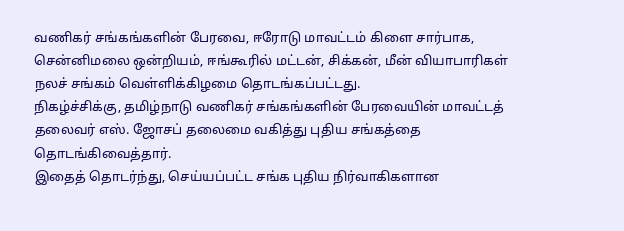வணிகர் சங்கங்களின் பேரவை, ஈரோடு மாவட்டம் கிளை சார்பாக, சென்னிமலை ஒன்றியம், ஈங்கூரில் மட்டன், சிக்கன், மீன் வியாபாரிகள் நலச் சங்கம் வெள்ளிக்கிழமை தொடங்கப்பட்டது.
நிகழ்ச்சிக்கு, தமிழ்நாடு வணிகர் சங்கங்களின் பேரவையின் மாவட்டத் தலைவர் எஸ். ஜோசப் தலைமை வகித்து புதிய சங்கத்தை தொடங்கிவைத்தார்.
இதைத் தொடர்ந்து, செய்யப்பட்ட சங்க புதிய நிர்வாகிகளான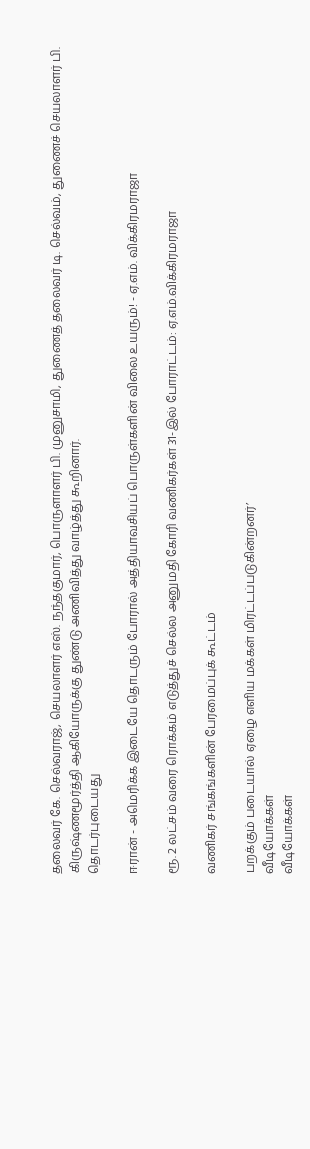தலைவர் கே. செல்வராஜ், செயலாளர் எஸ். நந்தகுமார், பொருளாளர் பி. முனுசாமி, துணைத் தலைவர் டி. செல்வம், துணைச் செயலாளர் பி. கிருஷ்ணமூர்த்தி ஆகியோருக்கு துண்டு அணிவித்து வாழ்த்து கூறினார்.
தொடர்புடையது

ஈரான் - அமெரிக்க இடையே தொடரும் போரால் அத்தியாவசியப் பொருள்களின் விலை உயரும்! - ஏ.எம். விக்கிரமராஜா

ரூ. 2 லட்சம் வரை ரொக்கம் எடுத்துச் செல்ல அனுமதி கோரி வணிகர்கள் 31-இல் போராட்டம்: ஏ.எம்.விக்கிரமராஜா

வணிகர் சங்கங்களின் பேரமைப்புக் கூட்டம்

பறக்கும் படையால் ஏழை எளிய மக்கள் மிரட்டப்படுகின்றனர்’
வீடியோக்கள்
வீடியோக்கள்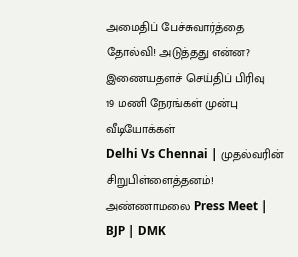அமைதிப் பேச்சுவார்த்தை தோல்வி! அடுத்தது என்ன?
இணையதளச் செய்திப் பிரிவு
19 மணி நேரங்கள் முன்பு
வீடியோக்கள்
Delhi Vs Chennai | முதல்வரின் சிறுபிள்ளைத்தனம்! அண்ணாமலை Press Meet | BJP | DMK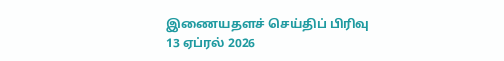இணையதளச் செய்திப் பிரிவு
13 ஏப்ரல் 2026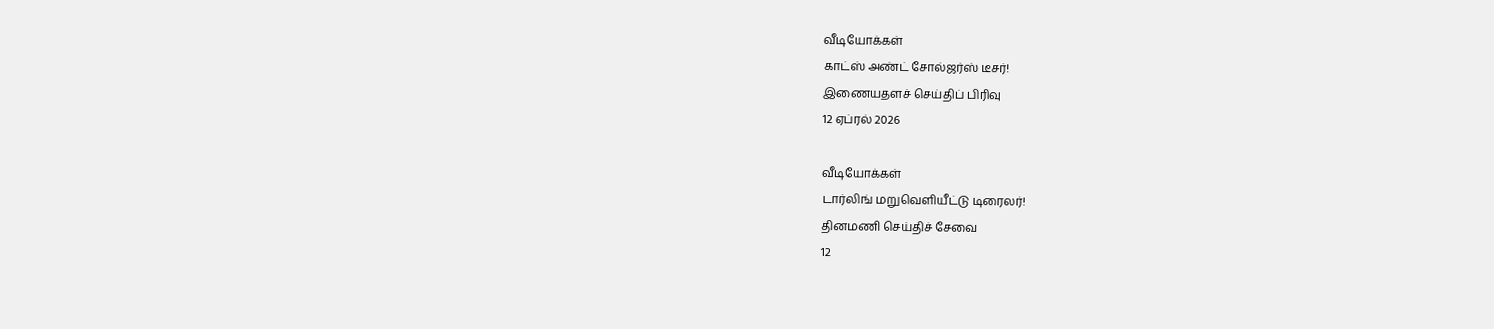வீடியோக்கள்
காட்ஸ் அண்ட் சோல்ஜர்ஸ் டீசர்!
இணையதளச் செய்திப் பிரிவு
12 ஏப்ரல் 2026

வீடியோக்கள்
டார்லிங் மறுவெளியீட்டு டிரைலர்!
தினமணி செய்திச் சேவை
12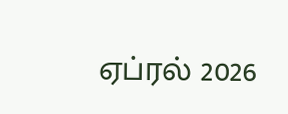ஏப்ரல் 2026